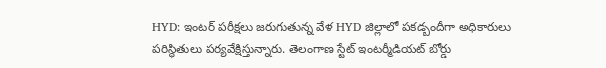HYD: ఇంటర్ పరీక్షలు జరుగుతున్న వేళ HYD జిల్లాలో పకడ్బందీగా అధికారులు పరిస్థితులు పర్యవేక్షిస్తున్నారు. తెలంగాణ స్టేట్ ఇంటర్మీడియట్ బోర్డు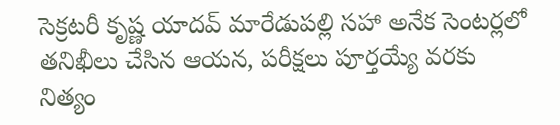సెక్రటరీ కృష్ణ యాదవ్ మారేడుపల్లి సహా అనేక సెంటర్లలో తనిఖీలు చేసిన ఆయన, పరీక్షలు పూర్తయ్యే వరకు నిత్యం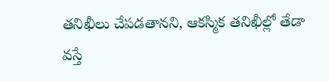తనిఖీలు చేపడతానని, ఆకస్మిక తనిఖీల్లో తేడా వస్తే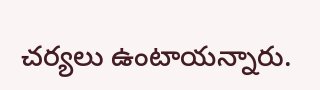చర్యలు ఉంటాయన్నారు.